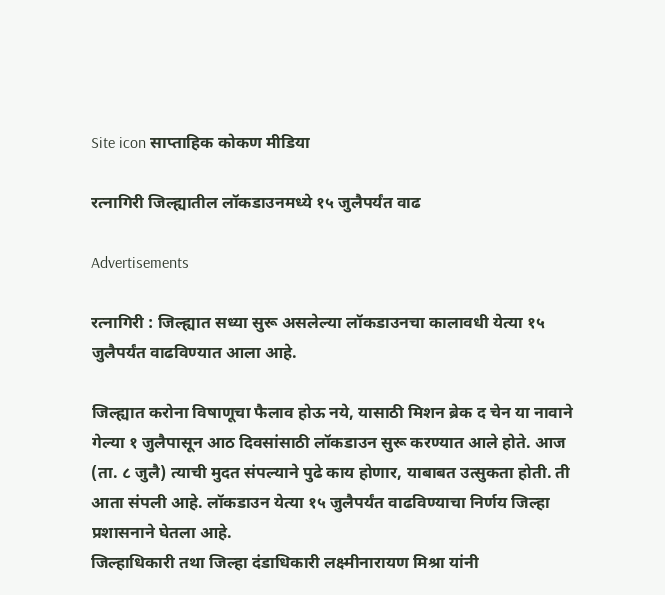Site icon साप्ताहिक कोकण मीडिया

रत्नागिरी जिल्ह्यातील लॉकडाउनमध्ये १५ जुलैपर्यंत वाढ

Advertisements

रत्नागिरी : जिल्ह्यात सध्या सुरू असलेल्या लॉकडाउनचा कालावधी येत्या १५ जुलैपर्यंत वाढविण्यात आला आहे.

जिल्ह्यात करोना विषाणूचा फैलाव होऊ नये, यासाठी मिशन ब्रेक द चेन या नावाने गेल्या १ जुलैपासून आठ दिवसांसाठी लॉकडाउन सुरू करण्यात आले होते. आज (ता. ८ जुलै) त्याची मुदत संपल्याने पुढे काय होणार, याबाबत उत्सुकता होती. ती आता संपली आहे. लॉकडाउन येत्या १५ जुलैपर्यंत वाढविण्याचा निर्णय जिल्हा प्रशासनाने घेतला आहे.
जिल्हाधिकारी तथा जिल्हा दंडाधिकारी लक्ष्मीनारायण मिश्रा यांनी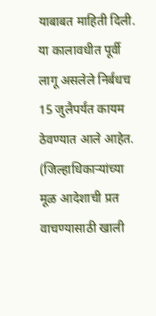याबाबत माहिती दिली. या कालावधीत पूर्वी लागू असलेले निर्बंधच 15 जुलैपर्यंत कायम ठेवण्यात आले आहेत.
(जिल्हाधिकाऱ्यांच्या मूळ आदेशाची प्रत वाचण्यासाठी खाली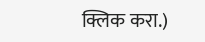क्लिक करा.)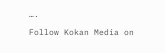….

Follow Kokan Media on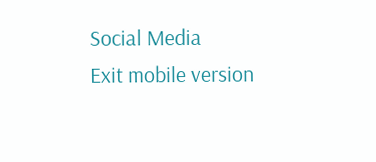Social Media
Exit mobile version